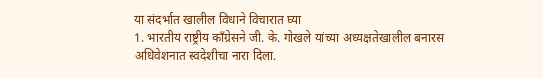या संदर्भात खालील विधाने विचारात घ्या
1. भारतीय राष्ट्रीय काँग्रेसने जी. के. गोखले यांच्या अध्यक्षतेखालील बनारस अधिवेशनात स्वदेशीचा नारा दिला.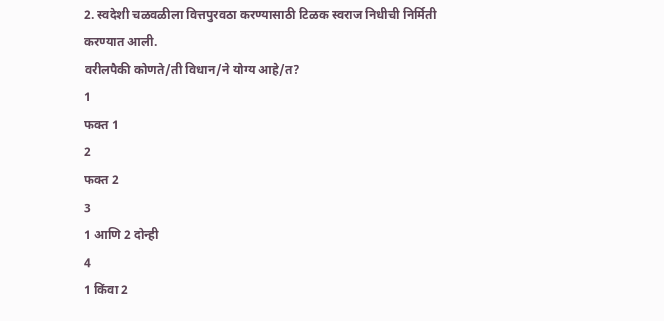2. स्वदेशी चळवळीला वित्तपुरवठा करण्यासाठी टिळक स्वराज निधीची निर्मिती करण्यात आली.
वरीलपैकी कोणते/ती विधान/ने योग्य आहे/त?
1
फक्त 1
2
फक्त 2
3
1 आणि 2 दोन्ही
4
1 किंवा 2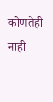कोणतेही नाही